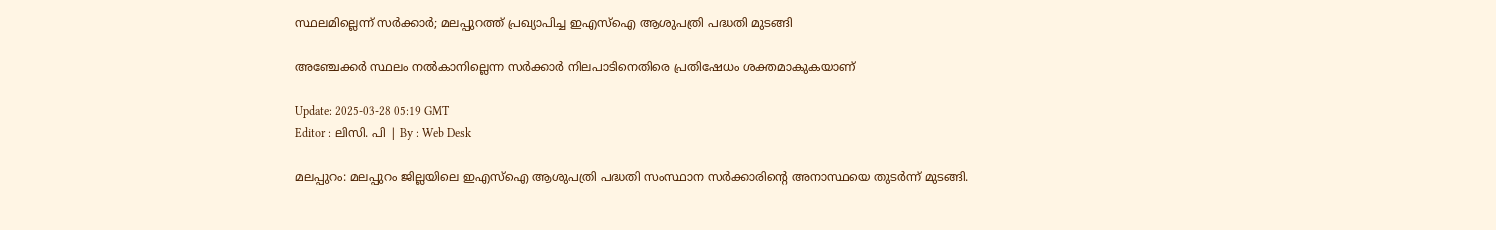സ്ഥലമില്ലെന്ന് സര്‍ക്കാര്‍; മലപ്പുറത്ത് പ്രഖ്യാപിച്ച ഇഎസ്ഐ ആശുപത്രി പദ്ധതി മുടങ്ങി

അഞ്ചേക്കര്‍ സ്ഥലം നല്‍കാനില്ലെന്ന സര്‍ക്കാര്‍ നിലപാടിനെതിരെ പ്രതിഷേധം ശക്തമാകുകയാണ്

Update: 2025-03-28 05:19 GMT
Editor : ലിസി. പി | By : Web Desk

മലപ്പുറം: മലപ്പുറം ജില്ലയിലെ ഇഎസ്ഐ ആശുപത്രി പദ്ധതി സംസ്ഥാന സര്‍ക്കാരിന്റെ അനാസ്ഥയെ തുടര്‍ന്ന് മുടങ്ങി.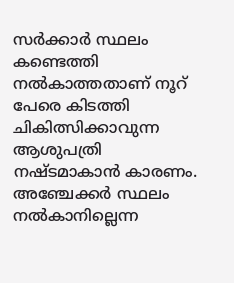സര്‍ക്കാര്‍ സ്ഥലം കണ്ടെത്തി നല്‍കാത്തതാണ് നൂറ് പേരെ കിടത്തി ചികിത്സിക്കാവുന്ന ആശുപത്രി നഷ്ടമാകാന്‍ കാരണം.  അഞ്ചേക്കര്‍ സ്ഥലം നല്‍കാനില്ലെന്ന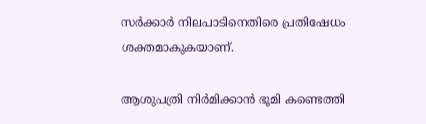സര്‍ക്കാര്‍ നിലപാടിനെതിരെ പ്രതിഷേധം ശക്തമാകുകയാണ്.

ആശുപത്രി നിര്‍മിക്കാന്‍ ഭൂമി കണ്ടെത്തി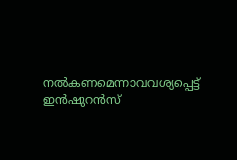നല്‍കണമെന്നാവവശ്യപ്പെട്ട് ഇന്‍ഷുറന്‍സ്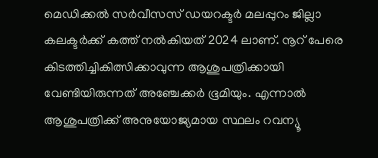മെഡിക്കല്‍ സര്‍വീസസ് ഡയറക്ടര്‍ മലപ്പുറം ജില്ലാ കലക്ടര്‍ക്ക് കത്ത് നല്‍കിയത് 2024 ലാണ്. നൂറ് പേരെ കിടത്തിച്ചികിത്സിക്കാവുന്ന ആശുപത്രിക്കായി വേണ്ടിയിരുന്നത് അഞ്ചേക്കര്‍ ഭൂമിയും. എന്നാല്‍ ആശുപത്രിക്ക് അനുയോജ്യമായ സ്ഥലം റവന്യൂ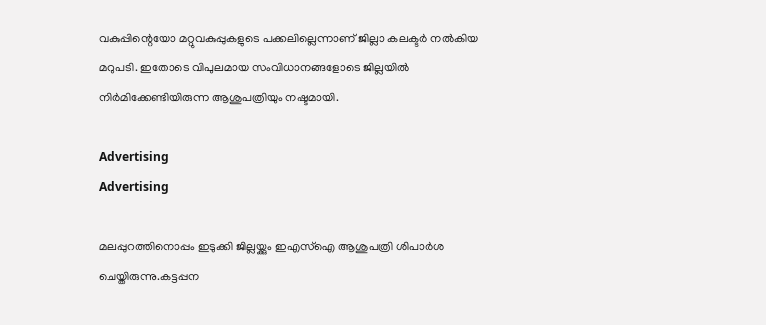വകുപ്പിന്റെയോ മറ്റുവകുപ്പുകളുടെ പക്കലില്ലെന്നാണ് ജില്ലാ കലക്ടര്‍ നല്‍കിയ മറുപടി. ഇതോടെ വിപുലമായ സംവിധാനങ്ങളോടെ ജില്ലയില്‍ നിര്‍മിക്കേണ്ടിയിരുന്ന ആശുപത്രിയും നഷ്ടമായി.

Advertising
Advertising

മലപ്പുറത്തിനൊപ്പം ഇടുക്കി ജില്ലയ്ക്കും ഇഎസ്ഐ ആശുപത്രി ശിപാര്‍ശ ചെയ്തിരുന്നു.കട്ടപ്പന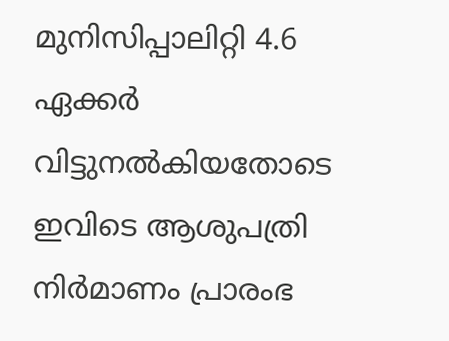മുനിസിപ്പാലിറ്റി 4.6 ഏക്കര്‍ വിട്ടുനല്‍കിയതോടെ ഇവിടെ ആശുപത്രി നിര്‍മാണം പ്രാരംഭ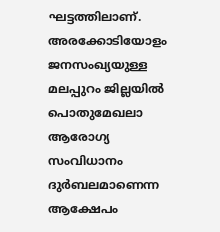ഘട്ടത്തിലാണ്. അരക്കോടിയോളം ജനസംഖ്യയുള്ള മലപ്പുറം ജില്ലയില്‍ പൊതുമേഖലാ ആരോഗ്യ സംവിധാനം ദുര്‍ബലമാണെന്ന ആക്ഷേപം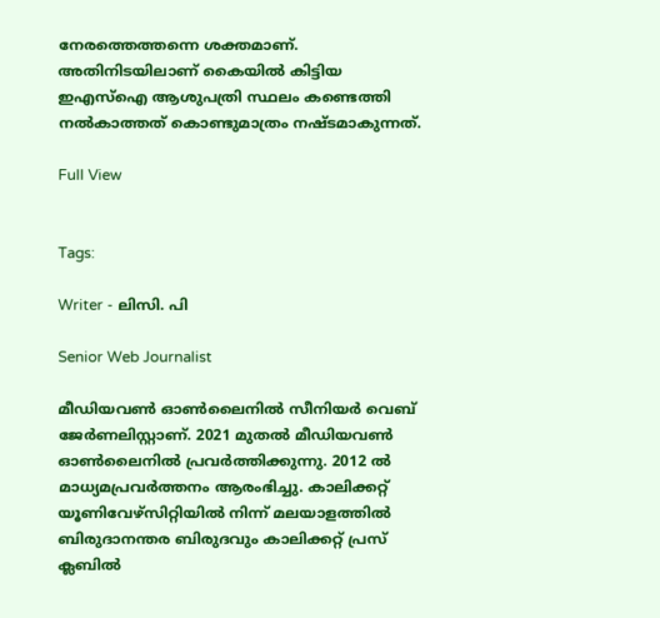നേരത്തെത്തന്നെ ശക്തമാണ്. അതിനിടയിലാണ് കൈയില്‍ കിട്ടിയ ഇഎസ്ഐ ആശുപത്രി സ്ഥലം കണ്ടെത്തി നല്‍കാത്തത് കൊണ്ടുമാത്രം നഷ്ടമാകുന്നത്.

Full View


Tags:

Writer - ലിസി. പി

Senior Web Journalist

മീഡിയവൺ ഓൺലൈനിൽ സീനിയർ വെബ് ജേർണലിസ്റ്റാണ്. 2021 മുതൽ മീഡിയവൺ ഓൺലൈനിൽ പ്രവർത്തിക്കുന്നു. 2012 ല്‍ മാധ്യമപ്രവര്‍ത്തനം ആരംഭിച്ചു. കാലിക്കറ്റ് യൂണിവേഴ്‌സിറ്റിയിൽ നിന്ന് മലയാളത്തിൽ ബിരുദാനന്തര ബിരുദവും കാലിക്കറ്റ് പ്രസ് ക്ലബിൽ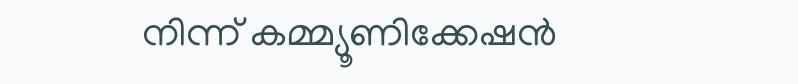നിന്ന് കമ്മ്യൂണിക്കേഷൻ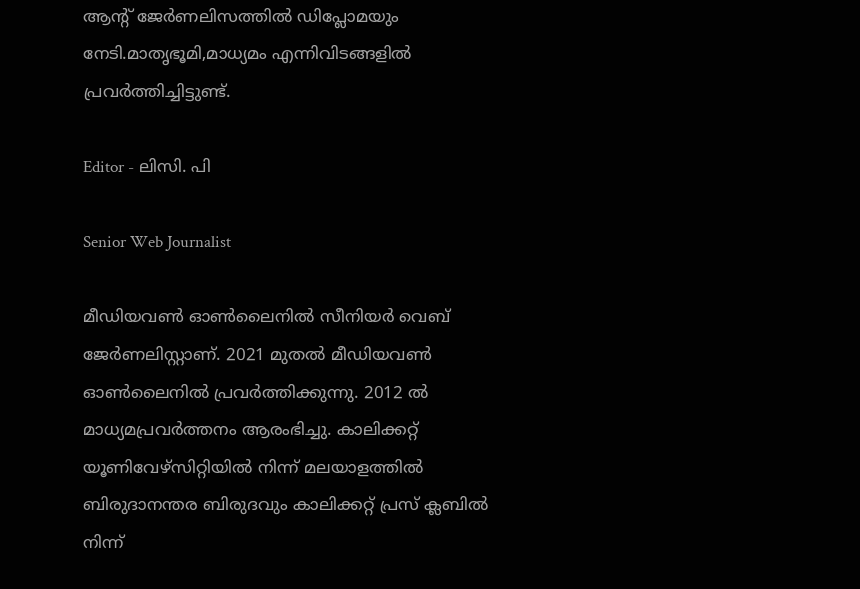ആന്റ് ജേർണലിസത്തിൽ ഡിപ്ലോമയും നേടി.മാതൃഭൂമി,മാധ്യമം എന്നിവിടങ്ങളിൽ പ്രവർത്തിച്ചിട്ടുണ്ട്.

Editor - ലിസി. പി

Senior Web Journalist

മീഡിയവൺ ഓൺലൈനിൽ സീനിയർ വെബ് ജേർണലിസ്റ്റാണ്. 2021 മുതൽ മീഡിയവൺ ഓൺലൈനിൽ പ്രവർത്തിക്കുന്നു. 2012 ല്‍ മാധ്യമപ്രവര്‍ത്തനം ആരംഭിച്ചു. കാലിക്കറ്റ് യൂണിവേഴ്‌സിറ്റിയിൽ നിന്ന് മലയാളത്തിൽ ബിരുദാനന്തര ബിരുദവും കാലിക്കറ്റ് പ്രസ് ക്ലബിൽ നിന്ന്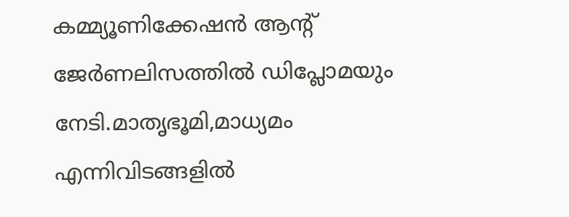കമ്മ്യൂണിക്കേഷൻ ആന്റ് ജേർണലിസത്തിൽ ഡിപ്ലോമയും നേടി.മാതൃഭൂമി,മാധ്യമം എന്നിവിടങ്ങളിൽ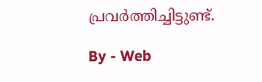പ്രവർത്തിച്ചിട്ടുണ്ട്.

By - Web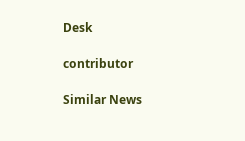Desk

contributor

Similar News